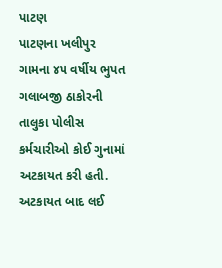પાટણ
પાટણના ખલીપુર ગામના ૪૫ વર્ષીય ભુપત ગલાબજી ઠાકોરની તાલુકા પોલીસ કર્મચારીઓ કોઈ ગુનામાં અટકાયત કરી હતી. અટકાયત બાદ લઈ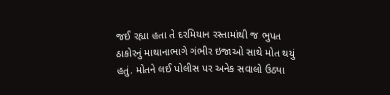જઈ રહ્યા હતા તે દરમિયાન રસ્તામાંથી જ ભુપત ઠાકોરનું માથાનાભાગે ગંભીર ઇજાઓ સાથે મોત થયું હતું. મોતને લઈ પોલીસ પર અનેક સવાલો ઉઠ્યા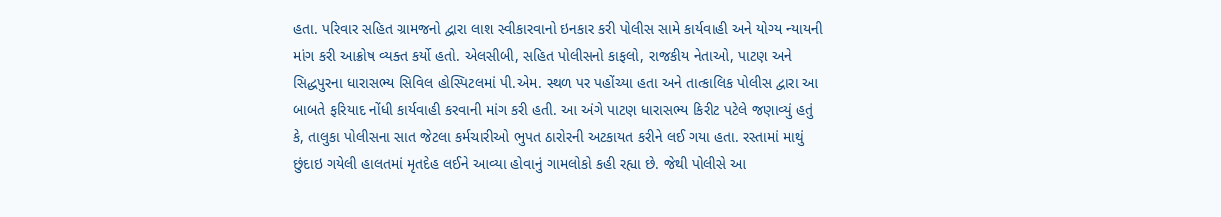હતા. પરિવાર સહિત ગ્રામજનો દ્વારા લાશ સ્વીકારવાનો ઇનકાર કરી પોલીસ સામે કાર્યવાહી અને યોગ્ય ન્યાયની માંગ કરી આક્રોષ વ્યક્ત કર્યો હતો. એલસીબી, સહિત પોલીસનો કાફલો, રાજકીય નેતાઓ, પાટણ અને સિદ્ધપુરના ધારાસભ્ય સિવિલ હોસ્પિટલમાં પી.એમ. સ્થળ પર પહોંચ્યા હતા અને તાત્કાલિક પોલીસ દ્વારા આ બાબતે ફરિયાદ નોંધી કાર્યવાહી કરવાની માંગ કરી હતી. આ અંગે પાટણ ધારાસભ્ય કિરીટ પટેલે જણાવ્યું હતું કે, તાલુકા પોલીસના સાત જેટલા કર્મચારીઓ ભુપત ઠારોરની અટકાયત કરીને લઈ ગયા હતા. રસ્તામાં માથું છુંદાઇ ગયેલી હાલતમાં મૃતદેહ લઈને આવ્યા હોવાનું ગામલોકો કહી રહ્યા છે. જેથી પોલીસે આ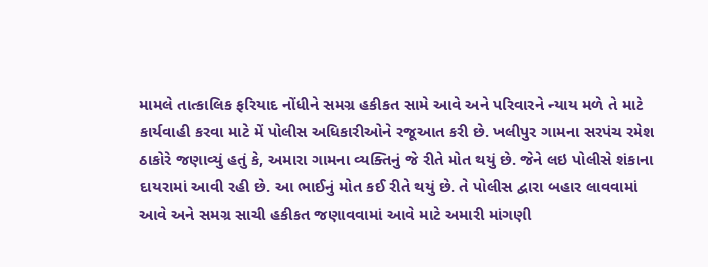મામલે તાત્કાલિક ફરિયાદ નોંધીને સમગ્ર હકીકત સામે આવે અને પરિવારને ન્યાય મળે તે માટે કાર્યવાહી કરવા માટે મેં પોલીસ અધિકારીઓને રજૂઆત કરી છે. ખલીપુર ગામના સરપંચ રમેશ ઠાકોરે જણાવ્યું હતું કે, અમારા ગામના વ્યક્તિનું જે રીતે મોત થયું છે. જેને લઇ પોલીસે શંકાના દાયરામાં આવી રહી છે. આ ભાઈનું મોત કઈ રીતે થયું છે. તે પોલીસ દ્વારા બહાર લાવવામાં આવે અને સમગ્ર સાચી હકીકત જણાવવામાં આવે માટે અમારી માંગણી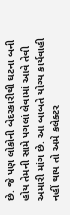છે. જે પણ લોકોની બેદરકારીથી ઘટના બની હોય તેમની સામે પગલાં લેવામાં આવે તેવી અમારી માંગ છે. આ બાબતે યોગ્ય કાર્યવાહી નહીં થાય તો અમે કલેક્ટર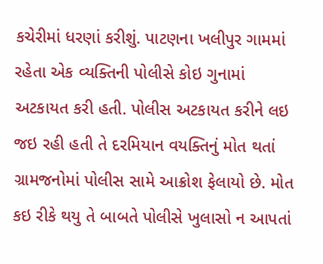કચેરીમાં ધરણાં કરીશું. પાટણના ખલીપુર ગામમાં રહેતા એક વ્યક્તિની પોલીસે કોઇ ગુનામાં અટકાયત કરી હતી. પોલીસ અટકાયત કરીને લઇ જઇ રહી હતી તે દરમિયાન વયક્તિનું મોત થતાં ગ્રામજનોમાં પોલીસ સામે આક્રોશ ફેલાયો છે. મોત કઇ રીકે થયુ તે બાબતે પોલીસે ખુલાસો ન આપતાં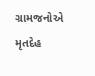ગ્રામજનોએ મૃતદેહ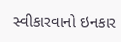સ્વીકારવાનો ઇનકાર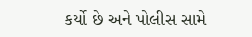કર્યો છે અને પોલીસ સામે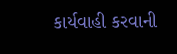કાર્યવાહી કરવાની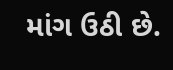માંગ ઉઠી છે.